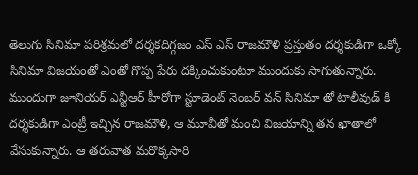తెలుగు సినిమా పరిశ్రమలో దర్శకదిగ్గజం ఎస్ ఎస్ రాజమౌళి ప్రస్తుతం దర్శకుడిగా ఒక్కో సినిమా విజయంతో ఎంతో గొప్ప పేరు దక్కించుకుంటూ ముందుకు సాగుతున్నారు. ముందుగా జూనియర్ ఎన్టీఆర్ హీరోగా స్టూడెంట్ నెంబర్ వన్ సినిమా తో టాలీవుడ్ కి దర్శకుడిగా ఎంట్రీ ఇచ్చిన రాజమౌళి, ఆ మూవీతో మంచి విజయాన్ని తన ఖాతాలో వేసుకున్నారు. ఆ తరువాత మరొక్కసారి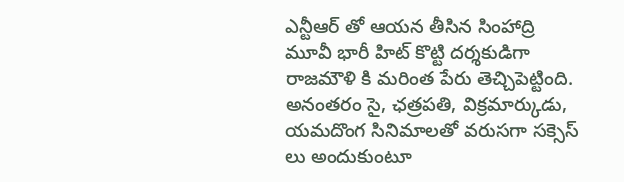ఎన్టీఆర్ తో ఆయన తీసిన సింహాద్రి మూవీ భారీ హిట్ కొట్టి దర్శకుడిగా రాజమౌళి కి మరింత పేరు తెచ్చిపెట్టింది. అనంతరం సై, ఛత్రపతి, విక్రమార్కుడు, యమదొంగ సినిమాలతో వరుసగా సక్సెస్ లు అందుకుంటూ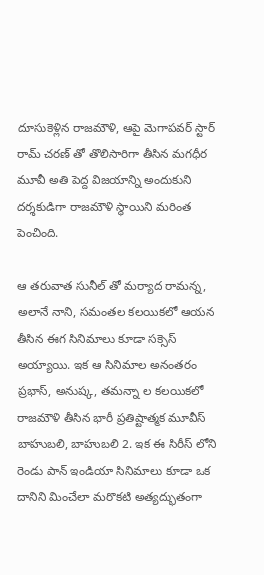దూసుకెళ్లిన రాజమౌళి, ఆపై మెగాపవర్ స్టార్ రామ్ చరణ్ తో తొలిసారిగా తీసిన మగధీర మూవీ అతి పెద్ద విజయాన్ని అందుకుని దర్శకుడిగా రాజమౌళి స్థాయిని మరింత పెంచింది.

ఆ తరువాత సునీల్ తో మర్యాద రామన్న, అలానే నాని, సమంతల కలయికలో ఆయన తీసిన ఈగ సినిమాలు కూడా సక్సెస్ అయ్యాయి. ఇక ఆ సినిమాల అనంతరం ప్రభాస్, అనుష్క, తమన్నా ల కలయికలో రాజమౌళి తీసిన భారీ ప్రతిష్టాత్మక మూవీస్ బాహుబలి, బాహుబలి 2. ఇక ఈ సిరీస్ లోని రెండు పాన్ ఇండియా సినిమాలు కూడా ఒక దానిని మించేలా మరొకటి అత్యద్భుతంగా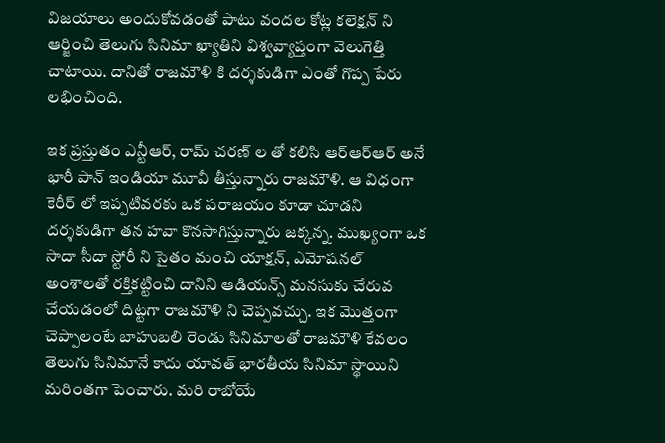విజయాలు అందుకోవడంతో పాటు వందల కోట్ల కలెక్షన్ ని ఆర్జించి తెలుగు సినిమా ఖ్యాతిని విశ్వవ్యాప్తంగా వెలుగెత్తి చాటాయి. దానితో రాజమౌళి కి దర్శకుడిగా ఎంతో గొప్ప పేరు లభించింది.

ఇక ప్రస్తుతం ఎన్టీఆర్, రామ్ చరణ్ ల తో కలిసి ఆర్ఆర్ఆర్ అనే భారీ పాన్ ఇండియా మూవీ తీస్తున్నారు రాజమౌళి. ఆ విధంగా కెరీర్ లో ఇప్పటివరకు ఒక పరాజయం కూడా చూడని దర్శకుడిగా తన హవా కొనసాగిస్తున్నారు జక్కన్న. ముఖ్యంగా ఒక సాదా సీదా స్టోరీ ని సైతం మంచి యాక్షన్, ఎమోషనల్ అంశాలతో రక్తికట్టించి దానిని ఆడియన్స్ మనసుకు చేరువ చేయడంలో దిట్టగా రాజమౌళి ని చెప్పవచ్చు. ఇక మొత్తంగా చెప్పాలంటే బాహుబలి రెండు సినిమాలతో రాజమౌళి కేవలం తెలుగు సినిమానే కాదు యావత్ భారతీయ సినిమా స్థాయిని మరింతగా పెంచారు. మరి రాబోయే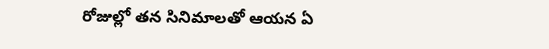రోజుల్లో తన సినిమాలతో ఆయన ఏ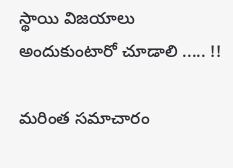స్థాయి విజయాలు అందుకుంటారో చూడాలి ..... !!

మరింత సమాచారం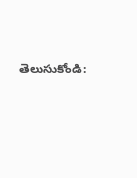తెలుసుకోండి: